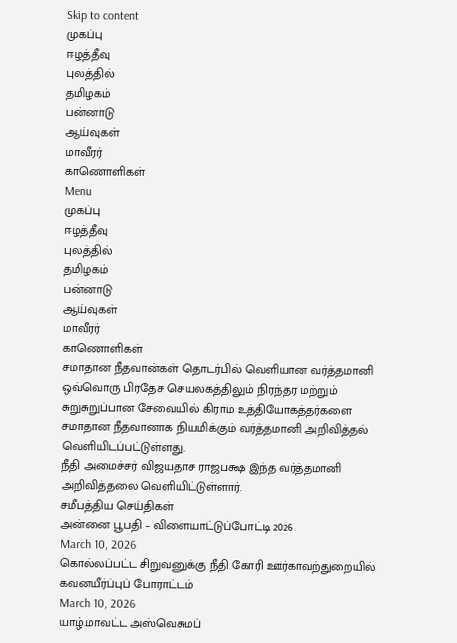Skip to content
முகப்பு
ஈழத்தீவு
புலத்தில்
தமிழகம்
பன்னாடு
ஆய்வுகள்
மாவீரர்
காணொளிகள்
Menu
முகப்பு
ஈழத்தீவு
புலத்தில்
தமிழகம்
பன்னாடு
ஆய்வுகள்
மாவீரர்
காணொளிகள்
சமாதான நீதவான்கள் தொடர்பில் வெளியான வர்த்தமானி
ஒவ்வொரு பிரதேச செயலகத்திலும் நிரந்தர மற்றும் சுறுசுறுப்பான சேவையில் கிராம உத்தியோகத்தர்களை சமாதான நீதவானாக நியமிக்கும் வர்த்தமானி அறிவித்தல் வெளியிடப்பட்டுள்ளது.
நீதி அமைச்சர் விஜயதாச ராஜபக்ஷ இந்த வர்த்தமானி அறிவித்தலை வெளியிட்டுள்ளார்.
சமீபத்திய செய்திகள்
அன்னை பூபதி – விளையாட்டுப்போட்டி 2026
March 10, 2026
கொல்லப்பட்ட சிறுவனுக்கு நீதி கோரி ஊர்காவற்துறையில் கவனயீர்ப்புப் போராட்டம்
March 10, 2026
யாழ்.மாவட்ட அஸ்வெசுமப்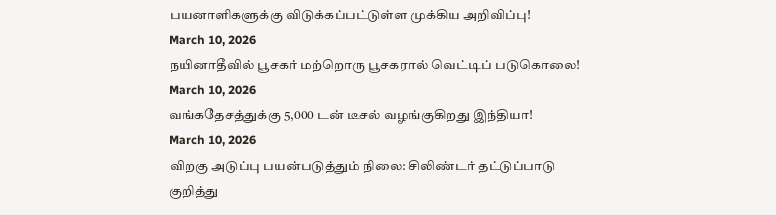பயனாளிகளுக்கு விடுக்கப்பட்டுள்ள முக்கிய அறிவிப்பு!
March 10, 2026
நயினாதீவில் பூசகர் மற்றொரு பூசகரால் வெட்டிப் படுகொலை!
March 10, 2026
வங்கதேசத்துக்கு 5,000 டன் டீசல் வழங்குகிறது இந்தியா!
March 10, 2026
விறகு அடுப்பு பயன்படுத்தும் நிலை: சிலிண்டர் தட்டுப்பாடு குறித்து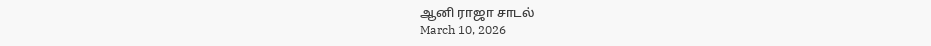ஆனி ராஜா சாடல்
March 10, 2026